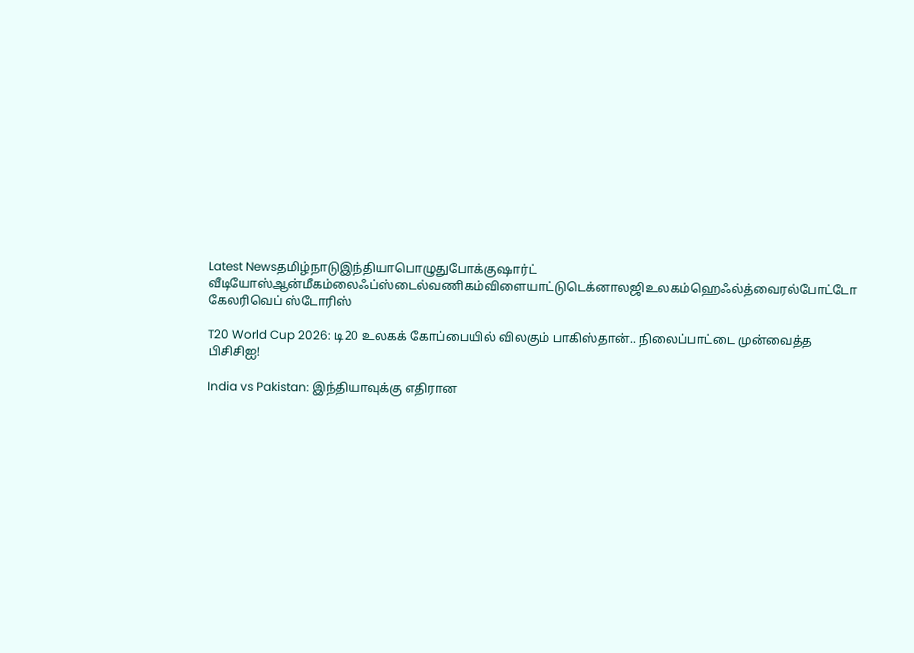Latest Newsதமிழ்நாடுஇந்தியாபொழுதுபோக்குஷார்ட் வீடியோஸ்ஆன்மீகம்லைஃப்ஸ்டைல்வணிகம்விளையாட்டுடெக்னாலஜிஉலகம்ஹெஃல்த்வைரல்போட்டோ கேலரிவெப் ஸ்டோரிஸ்

T20 World Cup 2026: டி20 உலகக் கோப்பையில் விலகும் பாகிஸ்தான்.. நிலைப்பாட்டை முன்வைத்த பிசிசிஐ!

India vs Pakistan: இந்தியாவுக்கு எதிரான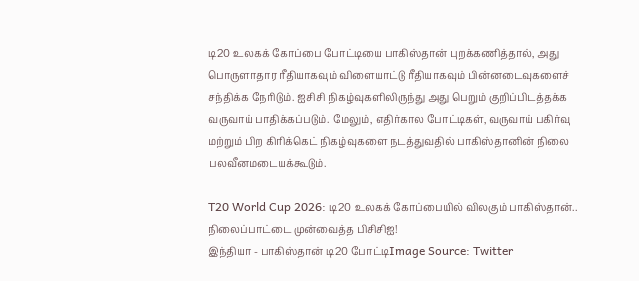டி20 உலகக் கோப்பை போட்டியை பாகிஸ்தான் புறக்கணித்தால், அது பொருளாதார ரீதியாகவும் விளையாட்டு ரீதியாகவும் பின்னடைவுகளைச் சந்திக்க நேரிடும். ஐசிசி நிகழ்வுகளிலிருந்து அது பெறும் குறிப்பிடத்தக்க வருவாய் பாதிக்கப்படும். மேலும், எதிர்கால போட்டிகள், வருவாய் பகிர்வு மற்றும் பிற கிரிக்கெட் நிகழ்வுகளை நடத்துவதில் பாகிஸ்தானின் நிலை பலவீனமடையக்கூடும்.

T20 World Cup 2026: டி20 உலகக் கோப்பையில் விலகும் பாகிஸ்தான்.. நிலைப்பாட்டை முன்வைத்த பிசிசிஐ!
இந்தியா - பாகிஸ்தான் டி20 போட்டிImage Source: Twitter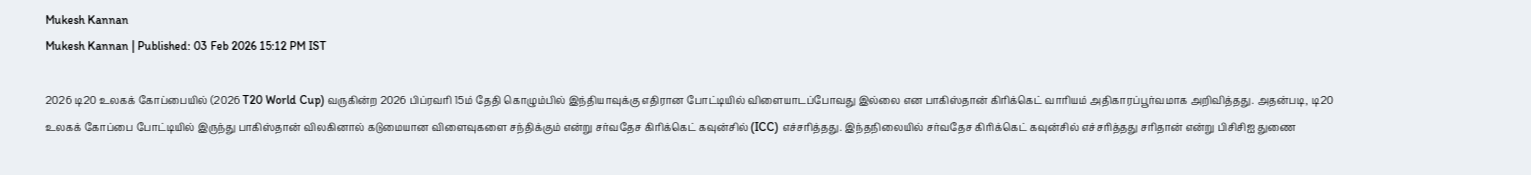Mukesh Kannan
Mukesh Kannan | Published: 03 Feb 2026 15:12 PM IST

2026 டி20 உலகக் கோப்பையில் (2026 T20 World Cup) வருகின்ற 2026 பிப்ரவரி 15ம் தேதி கொழும்பில் இந்தியாவுக்கு எதிரான போட்டியில் விளையாடப்போவது இல்லை என பாகிஸ்தான் கிரிக்கெட் வாரியம் அதிகாரப்பூர்வமாக அறிவித்தது. அதன்படி, டி20 உலகக் கோப்பை போட்டியில் இருந்து பாகிஸ்தான் விலகினால் கடுமையான விளைவுகளை சந்திக்கும் என்று சர்வதேச கிரிக்கெட் கவுன்சில் (ICC) எச்சரித்தது. இந்தநிலையில் சர்வதேச கிரிக்கெட் கவுன்சில் எச்சரித்தது சரிதான் என்று பிசிசிஐ துணை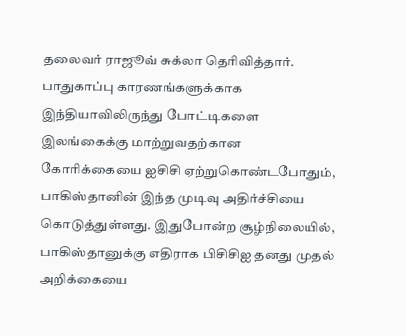தலைவர் ராஜூவ் சுக்லா தெரிவித்தார். பாதுகாப்பு காரணங்களுக்காக இந்தியாவிலிருந்து போட்டிகளை இலங்கைக்கு மாற்றுவதற்கான கோரிக்கையை ஐசிசி ஏற்றுகொண்டபோதும், பாகிஸ்தானின் இந்த முடிவு அதிர்ச்சியை கொடுத்துள்ளது. இதுபோன்ற சூழ்நிலையில், பாகிஸ்தானுக்கு எதிராக பிசிசிஐ தனது முதல் அறிக்கையை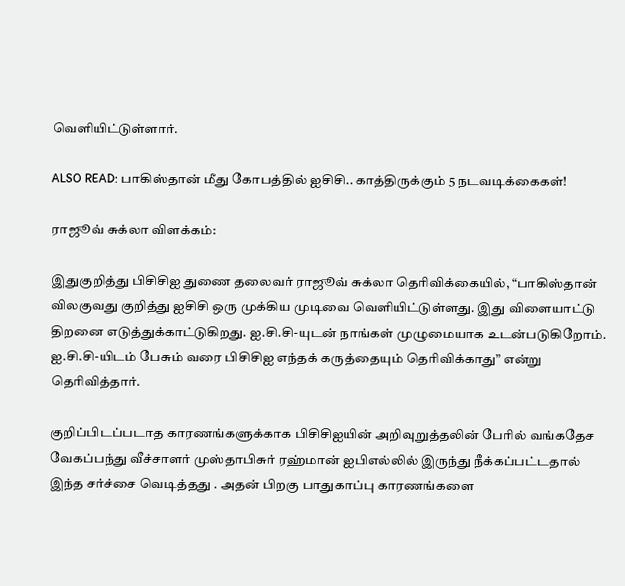வெளியிட்டுள்ளார்.

ALSO READ: பாகிஸ்தான் மீது கோபத்தில் ஐசிசி.. காத்திருக்கும் 5 நடவடிக்கைகள்!

ராஜூவ் சுக்லா விளக்கம்:

இதுகுறித்து பிசிசிஐ துணை தலைவர் ராஜூவ் சுக்லா தெரிவிக்கையில், “பாகிஸ்தான் விலகுவது குறித்து ஐசிசி ஒரு முக்கிய முடிவை வெளியிட்டுள்ளது. இது விளையாட்டு திறனை எடுத்துக்காட்டுகிறது. ஐ.சி.சி-யுடன் நாங்கள் முழுமையாக உடன்படுகிறோம். ஐ.சி.சி-யிடம் பேசும் வரை பிசிசிஐ எந்தக் கருத்தையும் தெரிவிக்காது” என்று தெரிவித்தார்.

குறிப்பிடப்படாத காரணங்களுக்காக பிசிசிஐயின் அறிவுறுத்தலின் பேரில் வங்கதேச வேகப்பந்து வீச்சாளர் முஸ்தாபிசுர் ரஹ்மான் ஐபிஎல்லில் இருந்து நீக்கப்பட்டதால் இந்த சர்ச்சை வெடித்தது . அதன் பிறகு பாதுகாப்பு காரணங்களை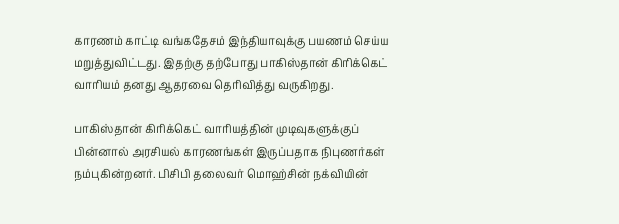காரணம் காட்டி வங்கதேசம் இந்தியாவுக்கு பயணம் செய்ய மறுத்துவிட்டது. இதற்கு தற்போது பாகிஸ்தான் கிரிக்கெட் வாரியம் தனது ஆதரவை தெரிவித்து வருகிறது.

பாகிஸ்தான் கிரிக்கெட் வாரியத்தின் முடிவுகளுக்குப் பின்னால் அரசியல் காரணங்கள் இருப்பதாக நிபுணர்கள் நம்புகின்றனர். பிசிபி தலைவர் மொஹ்சின் நக்வியின்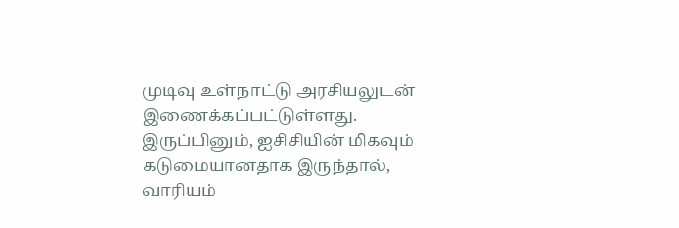முடிவு உள்நாட்டு அரசியலுடன் இணைக்கப்பட்டுள்ளது. இருப்பினும், ஐசிசியின் மிகவும் கடுமையானதாக இருந்தால், வாரியம்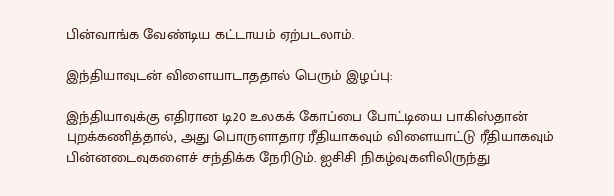பின்வாங்க வேண்டிய கட்டாயம் ஏற்படலாம்.

இந்தியாவுடன் விளையாடாததால் பெரும் இழப்பு:

இந்தியாவுக்கு எதிரான டி20 உலகக் கோப்பை போட்டியை பாகிஸ்தான் புறக்கணித்தால், அது பொருளாதார ரீதியாகவும் விளையாட்டு ரீதியாகவும் பின்னடைவுகளைச் சந்திக்க நேரிடும். ஐசிசி நிகழ்வுகளிலிருந்து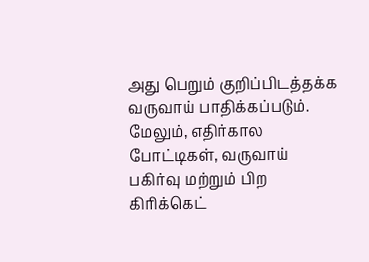அது பெறும் குறிப்பிடத்தக்க வருவாய் பாதிக்கப்படும். மேலும், எதிர்கால போட்டிகள், வருவாய் பகிர்வு மற்றும் பிற கிரிக்கெட்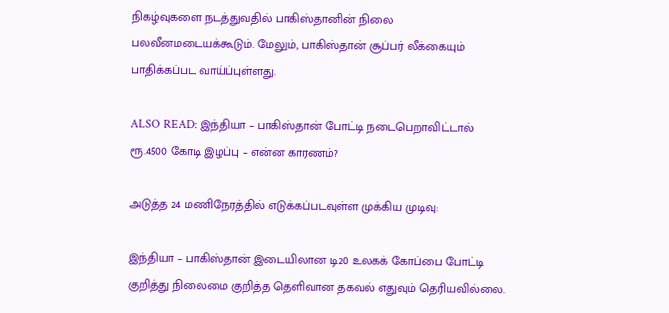நிகழ்வுகளை நடத்துவதில் பாகிஸ்தானின் நிலை பலவீனமடையக்கூடும். மேலும், பாகிஸ்தான் சூப்பர் லீக்கையும் பாதிக்கப்பட வாய்ப்புள்ளது.

ALSO READ: இந்தியா – பாகிஸ்தான் போட்டி நடைபெறாவிட்டால் ரூ.4500 கோடி இழப்பு – என்ன காரணம்?

அடுத்த 24 மணிநேரத்தில் எடுக்கப்படவுள்ள முக்கிய முடிவு:

இந்தியா – பாகிஸ்தான் இடையிலான டி20 உலகக் கோப்பை போட்டி குறித்து நிலைமை குறித்த தெளிவான தகவல் எதுவும் தெரியவில்லை.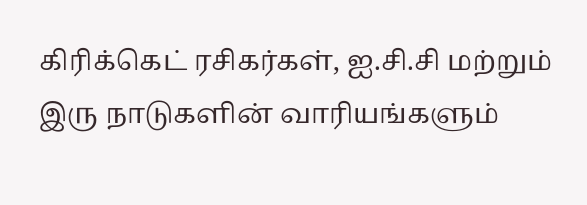கிரிக்கெட் ரசிகர்கள், ஐ.சி.சி மற்றும் இரு நாடுகளின் வாரியங்களும்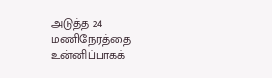அடுத்த 24 மணிநேரத்தை உன்னிப்பாகக்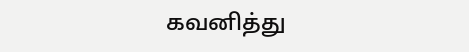கவனித்து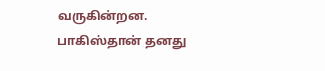வருகின்றன. பாகிஸ்தான் தனது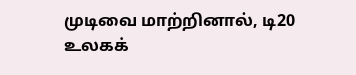முடிவை மாற்றினால், டி20 உலகக்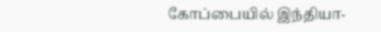கோப்பையில் இந்தியா-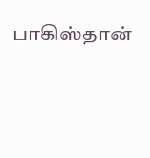பாகிஸ்தான்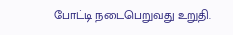போட்டி நடைபெறுவது உறுதி.